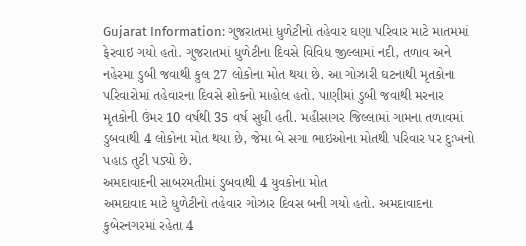Gujarat Information: ગુજરાતમાં ધુળેટીનો તહેવાર ઘણા પરિવાર માટે માતમમાં ફેરવાઇ ગયો હતો. ગુજરાતમાં ધુળેટીના દિવસે વિવિધ જીલ્લામાં નદી, તળાવ અને નહેરમા ડુબી જવાથી કુલ 27 લોકોના મોત થયા છે. આ ગોઝારી ઘટનાથી મૃતકોના પરિવારોમાં તહેવારના દિવસે શોકનો માહોલ હતો. પાણીમાં ડુબી જવાથી મરનાર મૃતકોની ઉંમર 10 વર્ષથી 35 વર્ષ સુધી હતી. મહીસાગર જિલ્લામાં ગામના તળાવમાં ડુબવાથી 4 લોકોના મોત થયા છે, જેમા બે સગા ભાઇઓના મોતથી પરિવાર પર દુઃખનો પહાડ તુટી પડ્યો છે.
અમદાવાદની સાબરમતીમાં ડુબવાથી 4 યુવકોના મોત
અમદાવાદ માટે ધુળેટીનો તહેવાર ગોઝાર દિવસ બની ગયો હતો. અમદાવાદના કુબેરનગરમાં રહેતા 4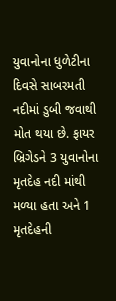યુવાનોના ધુળેટીના દિવસે સાબરમતી નદીમાં ડુબી જવાથી મોત થયા છે. ફાયર બ્રિગેડને 3 યુવાનોના મૃતદેહ નદી માંથી મળ્યા હતા અને 1 મૃતદેહની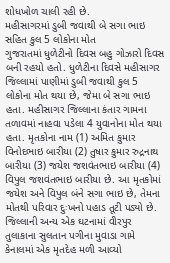શોધખોળ ચાલી રહી છે.
મહીસાગરમાં ડુબી જવાથી બે સગા ભાઇ સહિત કુલ 5 લોકોના મોત
ગુજરાતમાં ધુળેટીનો દિવસ બહુ ગોઝારો દિવસ બની રહયો હતો. ધુળેટીના દિવસે મહીસાગર જિલ્લામાં પાણીમાં ડુબી જવાથી કુલ 5 લોકોના મોત થયા છે, જેમા બે સગા ભાઇ હતા. મહીસાગર જિલ્લાના કંતાર ગામના તળાવમાં નાહવા પડેલા 4 યુવાનોના મોત થયા હતા. મૃતકોના નામ (1) અમિત કુમાર વિનોદભાઇ બારીયા (2) તુષાર કુમાર રુદ્રનાથ બારીયા (3) જયેશ જશવંતભાઇ બારીયા (4) વિપુલ જશવંતભાઇ બારીયા છે. આ મૃતકોમાં જયેશ અને વિપુલ બંને સગા ભાઇ છે, તેમના મોતથી પરિવાર દુઃખનો પહાડ તૂટી પડ્યો છે. જિલ્લાની અન્ય એક ઘટનામાં વીરપુર તુલાકાના સુલતાન પગીના મુવાડા ગામે કેનાલમાં એક મૃતદેહ મળી આવ્યો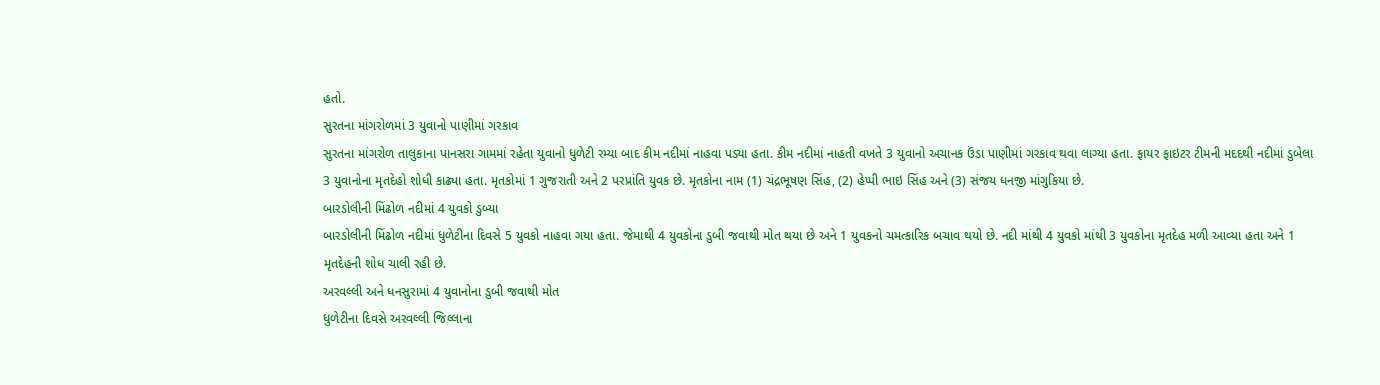હતો.
સુરતના માંગરોળમાં 3 યુવાનો પાણીમાં ગરકાવ
સુરતના માંગરોળ તાલુકાના પાનસરા ગામમાં રહેતા યુવાનો ધુળેટી રમ્યા બાદ કીમ નદીમાં નાહવા પડ્યા હતા. કીમ નદીમાં નાહતી વખતે 3 યુવાનો અચાનક ઉંડા પાણીમાં ગરકાવ થવા લાગ્યા હતા. ફાયર ફાઇટર ટીમની મદદથી નદીમાં ડુબેલા 3 યુવાનોના મૃતદેહો શોધી કાઢ્યા હતા. મૃતકોમાં 1 ગુજરાતી અને 2 પરપ્રાંતિ યુવક છે. મૃતકોના નામ (1) ચંદ્રભૂષણ સિંહ, (2) હેપ્પી ભાઇ સિંહ અને (3) સંજય ધનજી માંગુકિયા છે.
બારડોલીની મિંઢોળ નદીમાં 4 યુવકો ડુબ્યા
બારડોલીની મિંઢોળ નદીમાં ધુળેટીના દિવસે 5 યુવકો નાહવા ગયા હતા. જેમાથી 4 યુવકોના ડુબી જવાથી મોત થયા છે અને 1 યુવકનો ચમત્કારિક બચાવ થયો છે. નદી માંથી 4 યુવકો માંથી 3 યુવકોના મૃતદેહ મળી આવ્યા હતા અને 1 મૃતદેહની શોધ ચાલી રહી છે.
અરવલ્લી અને ધનસુરામાં 4 યુવાનોના ડુબી જવાથી મોત
ધુળેટીના દિવસે અરવલ્લી જિલ્લાના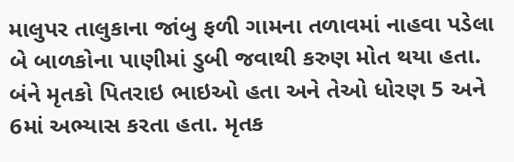માલુપર તાલુકાના જાંબુ ફળી ગામના તળાવમાં નાહવા પડેલા બે બાળકોના પાણીમાં ડુબી જવાથી કરુણ મોત થયા હતા. બંને મૃતકો પિતરાઇ ભાઇઓ હતા અને તેઓ ધોરણ 5 અને 6માં અભ્યાસ કરતા હતા. મૃતક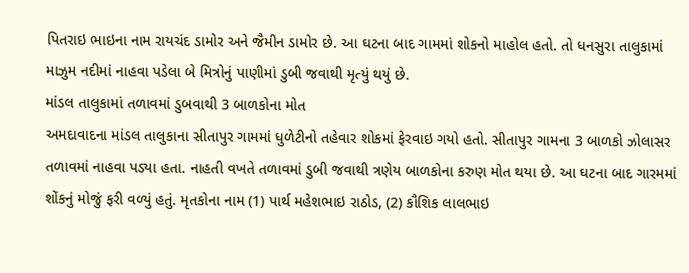પિતરાઇ ભાઇના નામ રાયચંદ ડામોર અને જૈમીન ડામોર છે. આ ઘટના બાદ ગામમાં શોકનો માહોલ હતો. તો ધનસુરા તાલુકામાં માઝુમ નદીમાં નાહવા પડેલા બે મિત્રોનું પાણીમાં ડુબી જવાથી મૃત્યું થયું છે.
માંડલ તાલુકામાં તળાવમાં ડુબવાથી 3 બાળકોના મોત
અમદાવાદના માંડલ તાલુકાના સીતાપુર ગામમાં ધુળેટીનો તહેવાર શોકમાં ફેરવાઇ ગયો હતો. સીતાપુર ગામના 3 બાળકો ઝોલાસર તળાવમાં નાહવા પડ્યા હતા. નાહતી વખતે તળાવમાં ડુબી જવાથી ત્રણેય બાળકોના કરુણ મોત થયા છે. આ ઘટના બાદ ગારમમાં શોંકનું મોજું ફરી વળ્યું હતું. મૃતકોના નામ (1) પાર્થ મહેશભાઇ રાઠોડ, (2) કૌશિક લાલભાઇ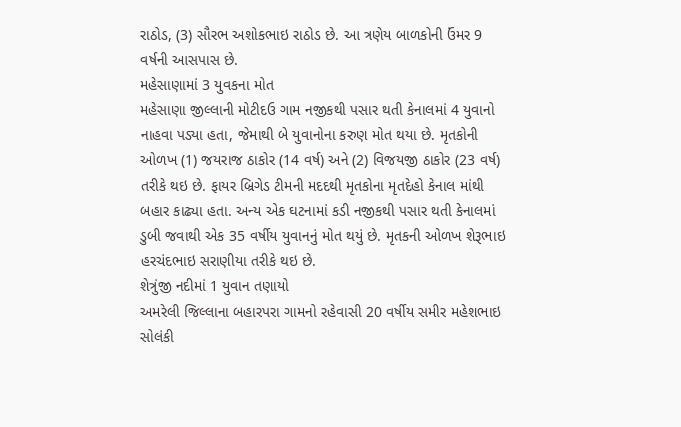રાઠોડ, (3) સૌરભ અશોકભાઇ રાઠોડ છે. આ ત્રણેય બાળકોની ઉંમર 9 વર્ષની આસપાસ છે.
મહેસાણામાં 3 યુવકના મોત
મહેસાણા જીલ્લાની મોટીદઉ ગામ નજીકથી પસાર થતી કેનાલમાં 4 યુવાનો નાહવા પડ્યા હતા, જેમાથી બે યુવાનોના કરુણ મોત થયા છે. મૃતકોની ઓળખ (1) જયરાજ ઠાકોર (14 વર્ષ) અને (2) વિજયજી ઠાકોર (23 વર્ષ) તરીકે થઇ છે. ફાયર બ્રિગેડ ટીમની મદદથી મૃતકોના મૃતદેહો કેનાલ માંથી બહાર કાઢ્યા હતા. અન્ય એક ઘટનામાં કડી નજીકથી પસાર થતી કેનાલમાં ડુબી જવાથી એક 35 વર્ષીય યુવાનનું મોત થયું છે. મૃતકની ઓળખ શેરૂભાઇ હરચંદભાઇ સરાણીયા તરીકે થઇ છે.
શેત્રુંજી નદીમાં 1 યુવાન તણાયો
અમરેલી જિલ્લાના બહારપરા ગામનો રહેવાસી 20 વર્ષીય સમીર મહેશભાઇ સોલંકી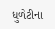ધુળેટીના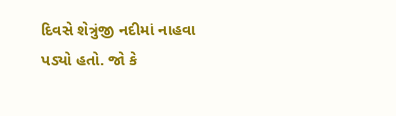દિવસે શેત્રુંજી નદીમાં નાહવા પડ્યો હતો. જો કે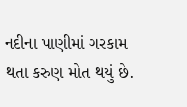નદીના પાણીમાં ગરકામ થતા કરુણ મોત થયું છે.